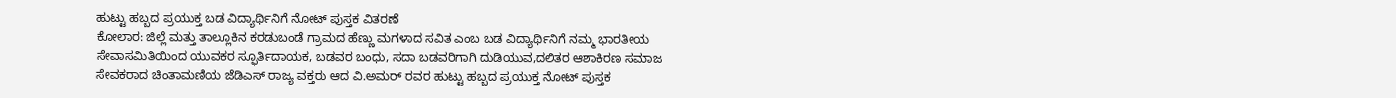ಹುಟ್ಟು ಹಬ್ಬದ ಪ್ರಯುಕ್ತ ಬಡ ವಿದ್ಯಾರ್ಥಿನಿಗೆ ನೋಟ್ ಪುಸ್ತಕ ವಿತರಣೆ
ಕೋಲಾರ: ಜಿಲ್ಲೆ ಮತ್ತು ತಾಲ್ಲೂಕಿನ ಕರಡುಬಂಡೆ ಗ್ರಾಮದ ಹೆಣ್ಣು ಮಗಳಾದ ಸವಿತ ಎಂಬ ಬಡ ವಿದ್ಯಾರ್ಥಿನಿಗೆ ನಮ್ಮ ಭಾರತೀಯ ಸೇವಾಸಮಿತಿಯಿಂದ ಯುವಕರ ಸ್ಫೂರ್ತಿದಾಯಕ, ಬಡವರ ಬಂಧು, ಸದಾ ಬಡವರಿಗಾಗಿ ದುಡಿಯುವ,ದಲಿತರ ಆಶಾಕಿರಣ ಸಮಾಜ ಸೇವಕರಾದ ಚಿಂತಾಮಣಿಯ ಜೆಡಿಎಸ್ ರಾಜ್ಯ ವಕ್ತರು ಆದ ವಿ.ಅಮರ್ ರವರ ಹುಟ್ಟು ಹಬ್ಬದ ಪ್ರಯುಕ್ತ ನೋಟ್ ಪುಸ್ತಕ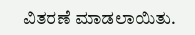ವಿತರಣೆ ಮಾಡಲಾಯಿತು.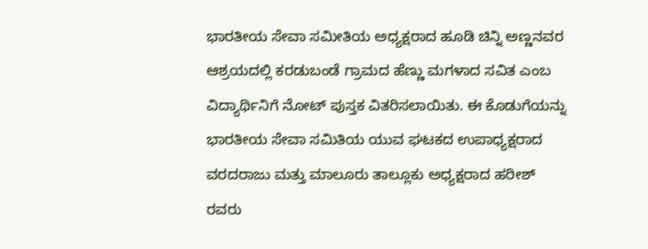ಭಾರತೀಯ ಸೇವಾ ಸಮೀತಿಯ ಅಧ್ಯಕ್ಷರಾದ ಹೂಡಿ ಚಿನ್ನಿ ಅಣ್ಣನವರ ಆಶ್ರಯದಲ್ಲಿ ಕರಡುಬಂಡೆ ಗ್ರಾಮದ ಹೆಣ್ಣು ಮಗಳಾದ ಸವಿತ ಎಂಬ ವಿದ್ಯಾರ್ಥಿನಿಗೆ ನೋಟ್ ಪುಸ್ತಕ ವಿತರಿಸಲಾಯಿತು. ಈ ಕೊಡುಗೆಯನ್ನು ಭಾರತೀಯ ಸೇವಾ ಸಮಿತಿಯ ಯುವ ಘಟಕದ ಉಪಾಧ್ಯಕ್ಷರಾದ ವರದರಾಜು ಮತ್ತು ಮಾಲೂರು ತಾಲ್ಲೂಕು ಅಧ್ಯಕ್ಷರಾದ ಹರೀಶ್ ರವರು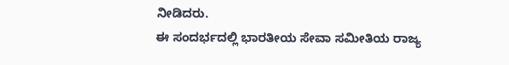ನೀಡಿದರು.
ಈ ಸಂದರ್ಭದಲ್ಲಿ ಭಾರತೀಯ ಸೇವಾ ಸಮೀತಿಯ ರಾಜ್ಯ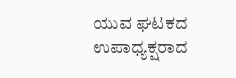ಯುವ ಘಟಕದ ಉಪಾಧ್ಯಕ್ಷರಾದ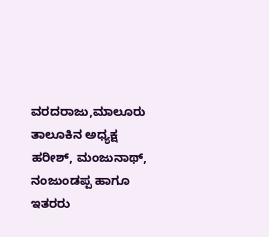ವರದರಾಜು,ಮಾಲೂರು ತಾಲೂಕಿನ ಅಧ್ಯಕ್ಷ ಹರೀಶ್, ಮಂಜುನಾಥ್, ನಂಜುಂಡಪ್ಪ ಹಾಗೂ ಇತರರು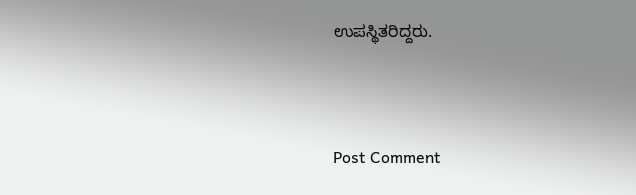ಉಪಸ್ಥಿತರಿದ್ದರು.



Post Comment